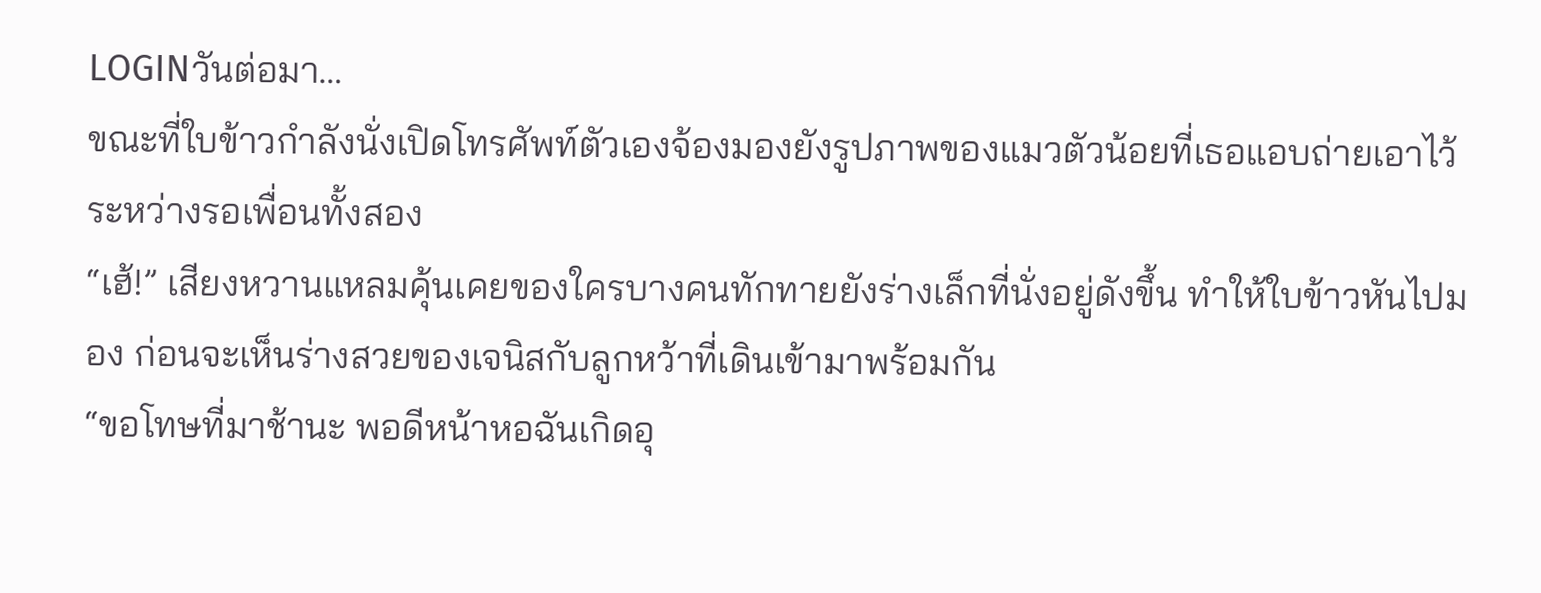LOGINวันต่อมา…
ขณะที่ใบข้าวกำลังนั่งเปิดโทรศัพท์ตัวเองจ้องมองยังรูปภาพของแมวตัวน้อยที่เธอแอบถ่ายเอาไว้ระหว่างรอเพื่อนทั้งสอง
“เฮ้!” เสียงหวานแหลมคุ้นเคยของใครบางคนทักทายยังร่างเล็กที่นั่งอยู่ดังขึ้น ทำให้ใบข้าวหันไปมอง ก่อนจะเห็นร่างสวยของเจนิสกับลูกหว้าที่เดินเข้ามาพร้อมกัน
“ขอโทษที่มาช้านะ พอดีหน้าหอฉันเกิดอุ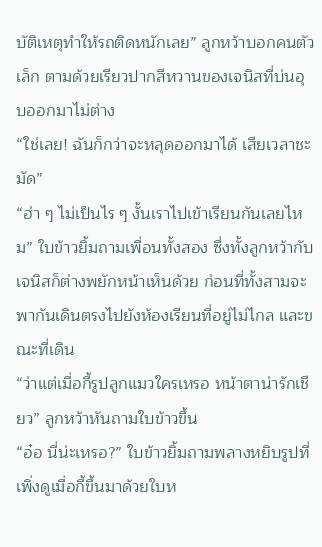บัติเหตุทำให้รถติดหนักเลย” ลูกหว้าบอกคนตัวเล็ก ตามด้วยเรียวปากสีหวานของเจนิสที่บ่นอุบออกมาไม่ต่าง
“ใช่เลย! ฉันก็กว่าจะหลุดออกมาได้ เสียเวลาชะมัด”
“ฮ่า ๆ ไม่เป็นไร ๆ งั้นเราไปเข้าเรียนกันเลยไหม” ใบข้าวยิ้มถามเพื่อนทั้งสอง ซึ่งทั้งลูกหว้ากับเจนิสก็ต่างพยักหน้าเห็นด้วย ก่อนที่ทั้งสามจะพากันเดินตรงไปยังห้องเรียนที่อยู่ไม่ไกล และขณะที่เดิน
“ว่าแต่เมื่อกี้รูปลูกแมวใครเหรอ หน้าตาน่ารักเชียว” ลูกหว้าหันถามใบข้าวขึ้น
“อ๋อ นี่น่ะเหรอ?” ใบข้าวยิ้มถามพลางหยิบรูปที่เพิ่งดูเมื่อกี้ขึ้นมาด้วยใบห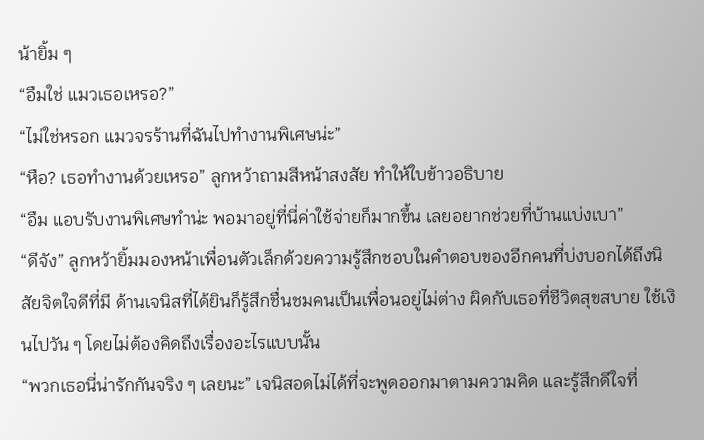น้ายิ้ม ๆ
“อืมใช่ แมวเธอเหรอ?”
“ไม่ใช่หรอก แมวจรร้านที่ฉันไปทำงานพิเศษน่ะ”
“หือ? เธอทำงานด้วยเหรอ” ลูกหว้าถามสีหน้าสงสัย ทำให้ใบข้าวอธิบาย
“อืม แอบรับงานพิเศษทำน่ะ พอมาอยู่ที่นี่ค่าใช้จ่ายก็มากขึ้น เลยอยากช่วยที่บ้านแบ่งเบา”
“ดีจัง” ลูกหว้ายิ้มมองหน้าเพื่อนตัวเล็กด้วยความรู้สึกชอบในคำตอบของอีกคนที่บ่งบอกได้ถึงนิสัยจิตใจดีที่มี ด้านเจนิสที่ได้ยินก็รู้สึกชื่นชมคนเป็นเพื่อนอยู่ไม่ต่าง ผิดกับเธอที่ชีวิตสุขสบาย ใช้เงินไปวัน ๆ โดยไม่ต้องคิดถึงเรื่องอะไรแบบนั้น
“พวกเธอนี่น่ารักกันจริง ๆ เลยนะ” เจนิสอดไม่ได้ที่จะพูดออกมาตามความคิด และรู้สึกดีใจที่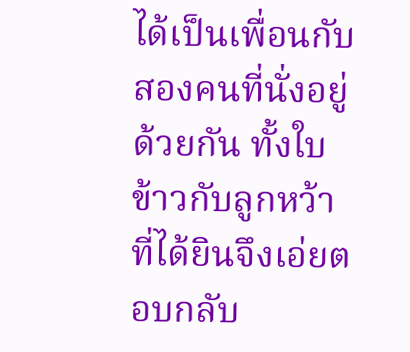ได้เป็นเพื่อนกับสองคนที่นั่งอยู่ด้วยกัน ทั้งใบข้าวกับลูกหว้าที่ได้ยินจึงเอ่ยตอบกลับ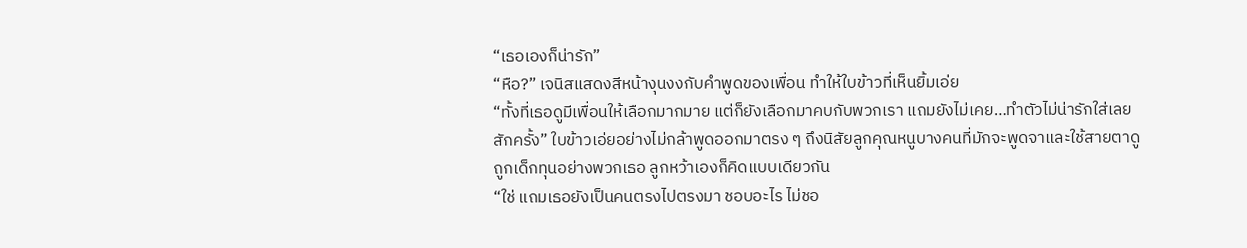“เธอเองก็น่ารัก”
“หือ?” เจนิสแสดงสีหน้างุนงงกับคำพูดของเพื่อน ทำให้ใบข้าวที่เห็นยิ้มเอ่ย
“ทั้งที่เธอดูมีเพื่อนให้เลือกมากมาย แต่ก็ยังเลือกมาคบกับพวกเรา แถมยังไม่เคย…ทำตัวไม่น่ารักใส่เลยสักครั้ง” ใบข้าวเอ่ยอย่างไม่กล้าพูดออกมาตรง ๆ ถึงนิสัยลูกคุณหนูบางคนที่มักจะพูดจาและใช้สายตาดูถูกเด็กทุนอย่างพวกเธอ ลูกหว้าเองก็คิดแบบเดียวกัน
“ใช่ แถมเธอยังเป็นคนตรงไปตรงมา ชอบอะไร ไม่ชอ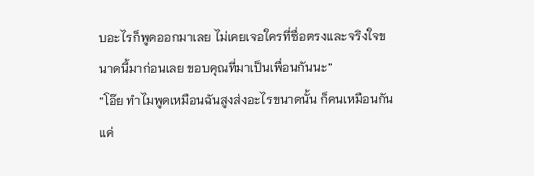บอะไรก็พูดออกมาเลย ไม่เคยเจอใครที่ซื่อตรงและจริงใจขนาดนี้มาก่อนเลย ขอบคุณที่มาเป็นเพื่อนกันนะ”
“โอ๊ย ทำไมพูดเหมือนฉันสูงส่งอะไรขนาดนั้น ก็คนเหมือนกัน แค่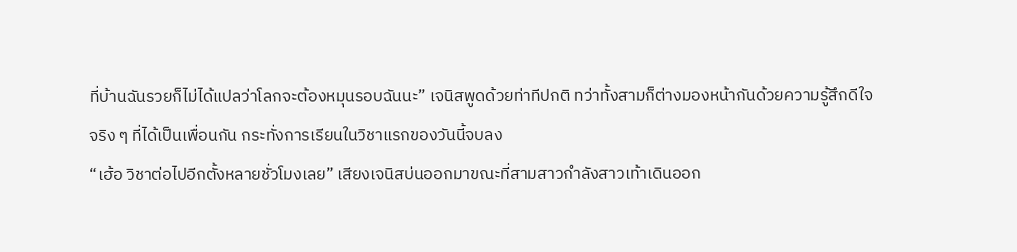ที่บ้านฉันรวยก็ไม่ได้แปลว่าโลกจะต้องหมุนรอบฉันนะ” เจนิสพูดด้วยท่าทีปกติ ทว่าทั้งสามก็ต่างมองหน้ากันด้วยความรู้สึกดีใจจริง ๆ ที่ได้เป็นเพื่อนกัน กระทั่งการเรียนในวิชาแรกของวันนี้จบลง
“เฮ้อ วิชาต่อไปอีกตั้งหลายชั่วโมงเลย” เสียงเจนิสบ่นออกมาขณะที่สามสาวกำลังสาวเท้าเดินออก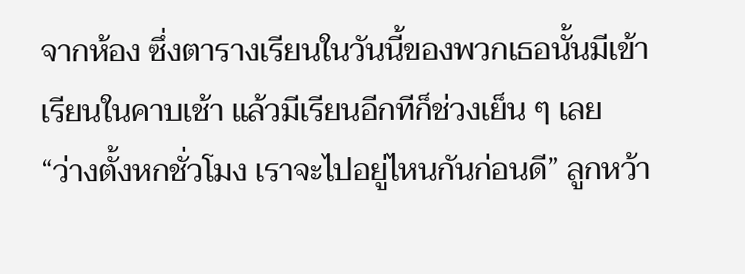จากห้อง ซึ่งตารางเรียนในวันนี้ของพวกเธอนั้นมีเข้าเรียนในคาบเช้า แล้วมีเรียนอีกทีก็ช่วงเย็น ๆ เลย
“ว่างตั้งหกชั่วโมง เราจะไปอยู่ไหนกันก่อนดี” ลูกหว้า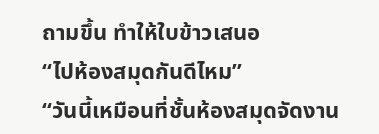ถามขึ้น ทำให้ใบข้าวเสนอ
“ไปห้องสมุดกันดีไหม”
“วันนี้เหมือนที่ชั้นห้องสมุดจัดงาน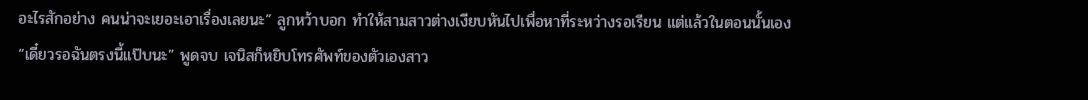อะไรสักอย่าง คนน่าจะเยอะเอาเรื่องเลยนะ” ลูกหว้าบอก ทำให้สามสาวต่างเงียบหันไปเพื่อหาที่ระหว่างรอเรียน แต่แล้วในตอนนั้นเอง
“เดี๋ยวรอฉันตรงนี้แป๊บนะ” พูดจบ เจนิสก็หยิบโทรศัพท์ของตัวเองสาว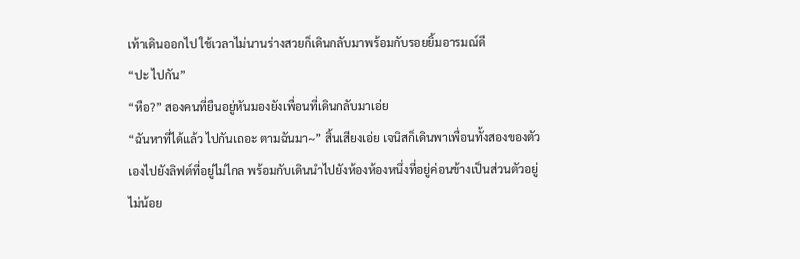เท้าเดินออกไป ใช้เวลาไม่นานร่างสวยก็เดินกลับมาพร้อมกับรอยยิ้มอารมณ์ดี
“ปะ ไปกัน”
“หือ?” สองคนที่ยืนอยู่หันมองยังเพื่อนที่เดินกลับมาเอ่ย
“ฉันหาที่ได้แล้ว ไปกันเถอะ ตามฉันมา~” สิ้นเสียงเอ่ย เจนิสก็เดินพาเพื่อนทั้งสองของตัวเองไปยังลิฟต์ที่อยู่ไม่ไกล พร้อมกับเดินนำไปยังห้องห้องหนึ่งที่อยู่ค่อนข้างเป็นส่วนตัวอยู่ไม่น้อย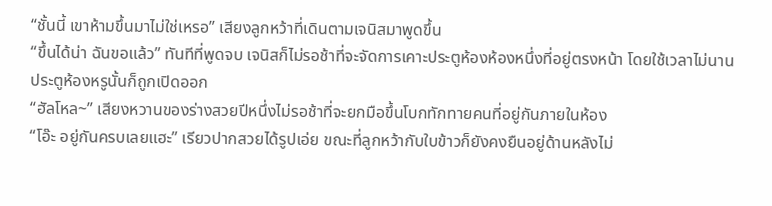“ชั้นนี้ เขาห้ามขึ้นมาไม่ใช่เหรอ” เสียงลูกหว้าที่เดินตามเจนิสมาพูดขึ้น
“ขึ้นได้น่า ฉันขอแล้ว” ทันทีที่พูดจบ เจนิสก็ไม่รอช้าที่จะจัดการเคาะประตูห้องห้องหนึ่งที่อยู่ตรงหน้า โดยใช้เวลาไม่นาน ประตูห้องหรูนั้นก็ถูกเปิดออก
“ฮัลโหล~” เสียงหวานของร่างสวยปีหนึ่งไม่รอช้าที่จะยกมือขึ้นโบกทักทายคนที่อยู่กันภายในห้อง
“โอ๊ะ อยู่กันครบเลยแฮะ” เรียวปากสวยได้รูปเอ่ย ขณะที่ลูกหว้ากับใบข้าวก็ยังคงยืนอยู่ด้านหลังไม่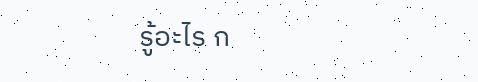รู้อะไร ก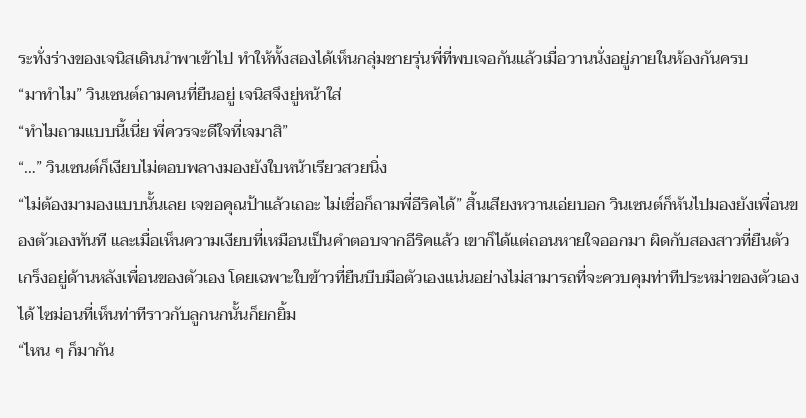ระทั่งร่างของเจนิสเดินนำพาเข้าไป ทำให้ทั้งสองได้เห็นกลุ่มชายรุ่นพี่ที่พบเจอกันแล้วเมื่อวานนั่งอยู่ภายในห้องกันครบ
“มาทำไม” วินเซนต์ถามคนที่ยืนอยู่ เจนิสจึงยู่หน้าใส่
“ทำไมถามแบบนี้เนี่ย พี่ควรจะดีใจที่เจมาสิ”
“…” วินเซนต์ก็เงียบไม่ตอบพลางมองยังใบหน้าเรียวสวยนิ่ง
“ไม่ต้องมามองแบบนั้นเลย เจขอคุณป้าแล้วเถอะ ไม่เชื่อก็ถามพี่อีริคได้” สิ้นเสียงหวานเอ่ยบอก วินเซนต์ก็หันไปมองยังเพื่อนของตัวเองทันที และเมื่อเห็นความเงียบที่เหมือนเป็นคำตอบจากอีริคแล้ว เขาก็ได้แต่ถอนหายใจออกมา ผิดกับสองสาวที่ยืนตัวเกร็งอยู่ด้านหลังเพื่อนของตัวเอง โดยเฉพาะใบข้าวที่ยืนบีบมือตัวเองแน่นอย่างไม่สามารถที่จะควบคุมท่าทีประหม่าของตัวเองได้ ไซม่อนที่เห็นท่าทีราวกับลูกนกนั้นก็ยกยิ้ม
“ไหน ๆ ก็มากัน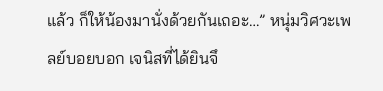แล้ว ก็ให้น้องมานั่งด้วยกันเถอะ…” หนุ่มวิศวะเพลย์บอยบอก เจนิสที่ได้ยินจึ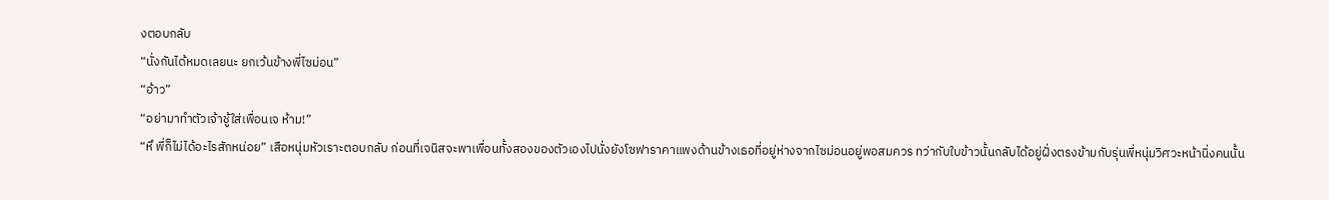งตอบกลับ
“นั่งกันได้หมดเลยนะ ยกเว้นข้างพี่ไซม่อน”
“อ้าว”
“อย่ามาทำตัวเจ้าชู้ใส่เพื่อนเจ ห้าม!”
“หึ พี่ก็ไม่ได้อะไรสักหน่อย” เสือหนุ่มหัวเราะตอบกลับ ก่อนที่เจนิสจะพาเพื่อนทั้งสองของตัวเองไปนั่งยังโซฟาราคาแพงด้านข้างเธอที่อยู่ห่างจากไซม่อนอยู่พอสมควร ทว่ากับใบข้าวนั้นกลับได้อยู่ฝั่งตรงข้ามกับรุ่นพี่หนุ่มวิศวะหน้านิ่งคนนั้น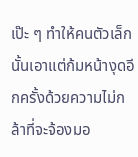เป๊ะ ๆ ทำให้คนตัวเล็กนั้นเอาแต่ก้มหน้างุดอีกครั้งด้วยความไม่กล้าที่จะจ้องมอ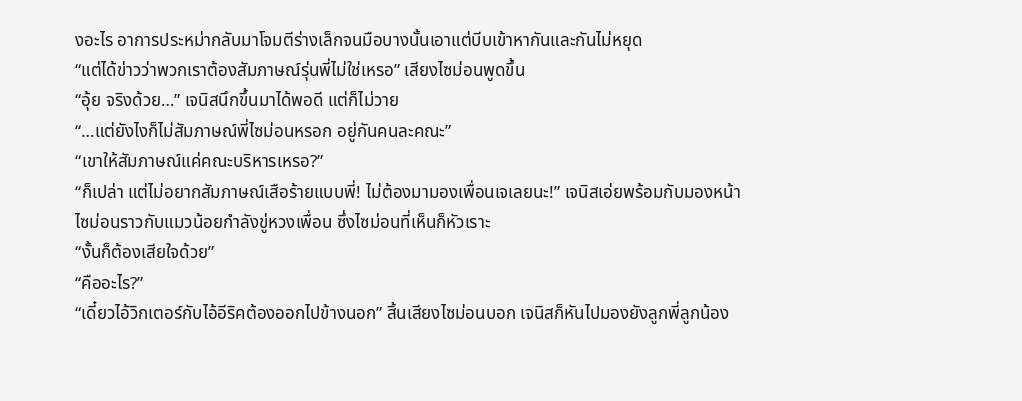งอะไร อาการประหม่ากลับมาโจมตีร่างเล็กจนมือบางนั้นเอาแต่บีบเข้าหากันและกันไม่หยุด
“แต่ได้ข่าวว่าพวกเราต้องสัมภาษณ์รุ่นพี่ไม่ใช่เหรอ” เสียงไซม่อนพูดขึ้น
“อุ้ย จริงด้วย…” เจนิสนึกขึ้นมาได้พอดี แต่ก็ไม่วาย
“…แต่ยังไงก็ไม่สัมภาษณ์พี่ไซม่อนหรอก อยู่กันคนละคณะ”
“เขาให้สัมภาษณ์แค่คณะบริหารเหรอ?”
“ก็เปล่า แต่ไม่อยากสัมภาษณ์เสือร้ายแบบพี่! ไม่ต้องมามองเพื่อนเจเลยนะ!” เจนิสเอ่ยพร้อมกับมองหน้าไซม่อนราวกับแมวน้อยกำลังขู่หวงเพื่อน ซึ่งไซม่อนที่เห็นก็หัวเราะ
“งั้นก็ต้องเสียใจด้วย”
“คืออะไร?”
“เดี๋ยวไอ้วิกเตอร์กับไอ้อีริคต้องออกไปข้างนอก” สิ้นเสียงไซม่อนบอก เจนิสก็หันไปมองยังลูกพี่ลูกน้อง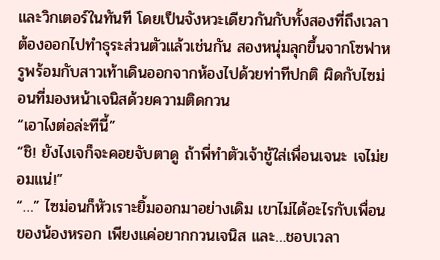และวิกเตอร์ในทันที โดยเป็นจังหวะเดียวกันกับทั้งสองที่ถึงเวลาต้องออกไปทำธุระส่วนตัวแล้วเช่นกัน สองหนุ่มลุกขึ้นจากโซฟาหรูพร้อมกับสาวเท้าเดินออกจากห้องไปด้วยท่าทีปกติ ผิดกับไซม่อนที่มองหน้าเจนิสด้วยความติดกวน
“เอาไงต่อล่ะทีนี้”
“ชิ! ยังไงเจก็จะคอยจับตาดู ถ้าพี่ทำตัวเจ้าชู้ใส่เพื่อนเจนะ เจไม่ยอมแน่!”
“…” ไซม่อนก็หัวเราะยิ้มออกมาอย่างเดิม เขาไม่ได้อะไรกับเพื่อนของน้องหรอก เพียงแค่อยากกวนเจนิส และ…ชอบเวลา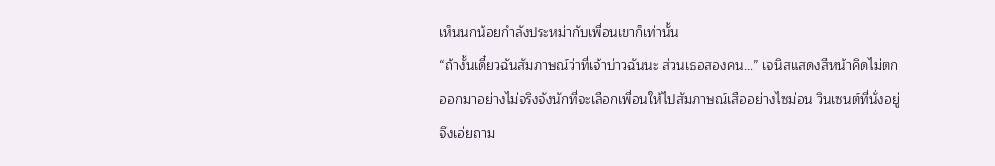เห็นนกน้อยกำลังประหม่ากับเพื่อนเขาก็เท่านั้น
“ถ้างั้นเดี๋ยวฉันสัมภาษณ์ว่าที่เจ้าบ่าวฉันนะ ส่วนเธอสองคน…” เจนิสแสดงสีหน้าคิดไม่ตกออกมาอย่างไม่จริงจังนักที่จะเลือกเพื่อนให้ไปสัมภาษณ์เสืออย่างไซม่อน วินเซนต์ที่นั่งอยู่จึงเอ่ยถาม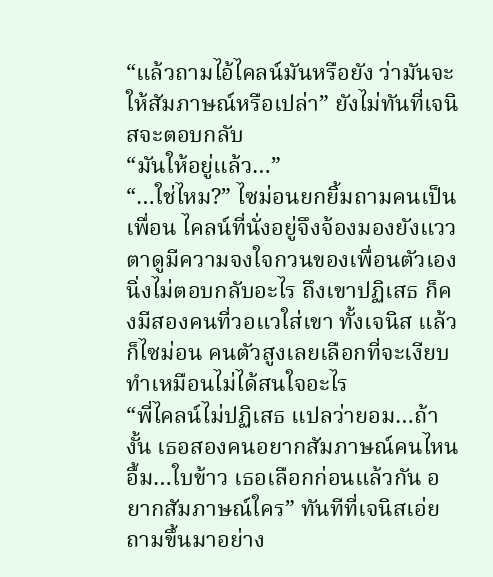“แล้วถามไอ้ไคลน์มันหรือยัง ว่ามันจะให้สัมภาษณ์หรือเปล่า” ยังไม่ทันที่เจนิสจะตอบกลับ
“มันให้อยู่แล้ว…”
“…ใช่ไหม?” ไซม่อนยกยิ้มถามคนเป็นเพื่อน ไคลน์ที่นั่งอยู่จึงจ้องมองยังแววตาดูมีความจงใจกวนของเพื่อนตัวเองนิ่งไม่ตอบกลับอะไร ถึงเขาปฏิเสธ ก็คงมีสองคนที่วอแวใส่เขา ทั้งเจนิส แล้วก็ไซม่อน คนตัวสูงเลยเลือกที่จะเงียบทำเหมือนไม่ได้สนใจอะไร
“พี่ไคลน์ไม่ปฏิเสธ แปลว่ายอม…ถ้างั้น เธอสองคนอยากสัมภาษณ์คนไหน อื้ม…ใบข้าว เธอเลือกก่อนแล้วกัน อยากสัมภาษณ์ใคร” ทันทีที่เจนิสเอ่ยถามขึ้นมาอย่าง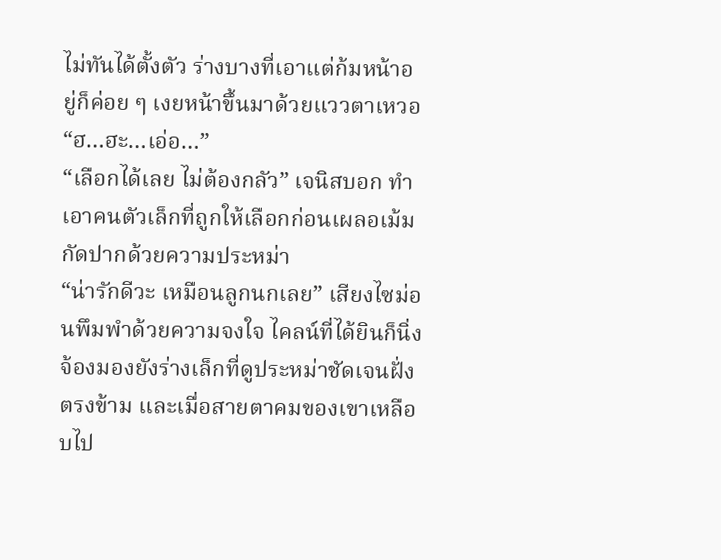ไม่ทันได้ตั้งตัว ร่างบางที่เอาแต่ก้มหน้าอยู่ก็ค่อย ๆ เงยหน้าขึ้นมาด้วยแววตาเหวอ
“ฮ…ฮะ…เอ่อ…”
“เลือกได้เลย ไม่ต้องกลัว” เจนิสบอก ทำเอาคนตัวเล็กที่ถูกให้เลือกก่อนเผลอเม้มกัดปากด้วยความประหม่า
“น่ารักดีวะ เหมือนลูกนกเลย” เสียงไซม่อนพึมพำด้วยความจงใจ ไคลน์ที่ได้ยินก็นิ่งจ้องมองยังร่างเล็กที่ดูประหม่าชัดเจนฝั่งตรงข้าม และเมื่อสายตาคมของเขาเหลือบไป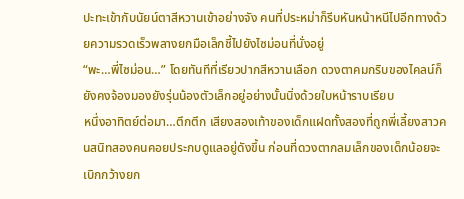ปะทะเข้ากับนัยน์ตาสีหวานเข้าอย่างจัง คนที่ประหม่าก็รีบหันหน้าหนีไปอีกทางด้วยความรวดเร็วพลางยกมือเล็กชี้ไปยังไซม่อนที่นั่งอยู่
“พะ…พี่ไซม่อน…” โดยทันทีที่เรียวปากสีหวานเลือก ดวงตาคมกริบของไคลน์ก็ยังคงจ้องมองยังรุ่นน้องตัวเล็กอยู่อย่างนั้นนิ่งด้วยใบหน้าราบเรียบ
หนึ่งอาทิตย์ต่อมา…ตึกตึก เสียงสองเท้าของเด็กแฝดทั้งสองที่ถูกพี่เลี้ยงสาวคนสนิทสองคนคอยประกบดูแลอยู่ดังขึ้น ก่อนที่ดวงตากลมเล็กของเด็กน้อยจะเบิกกว้างยก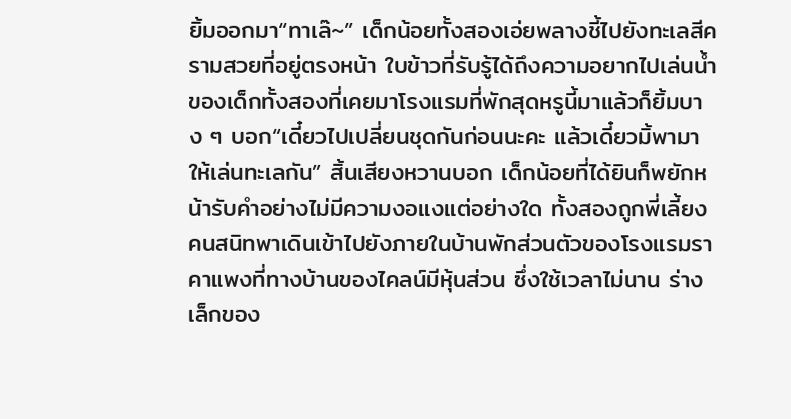ยิ้มออกมา“ทาเล๊~” เด็กน้อยทั้งสองเอ่ยพลางชี้ไปยังทะเลสีครามสวยที่อยู่ตรงหน้า ใบข้าวที่รับรู้ได้ถึงความอยากไปเล่นน้ำของเด็กทั้งสองที่เคยมาโรงแรมที่พักสุดหรูนี้มาแล้วก็ยิ้มบาง ๆ บอก“เดี๋ยวไปเปลี่ยนชุดกันก่อนนะคะ แล้วเดี๋ยวมิ้พามาให้เล่นทะเลกัน” สิ้นเสียงหวานบอก เด็กน้อยที่ได้ยินก็พยักหน้ารับคำอย่างไม่มีความงอแงแต่อย่างใด ทั้งสองถูกพี่เลี้ยงคนสนิทพาเดินเข้าไปยังภายในบ้านพักส่วนตัวของโรงแรมราคาแพงที่ทางบ้านของไคลน์มีหุ้นส่วน ซึ่งใช้เวลาไม่นาน ร่างเล็กของ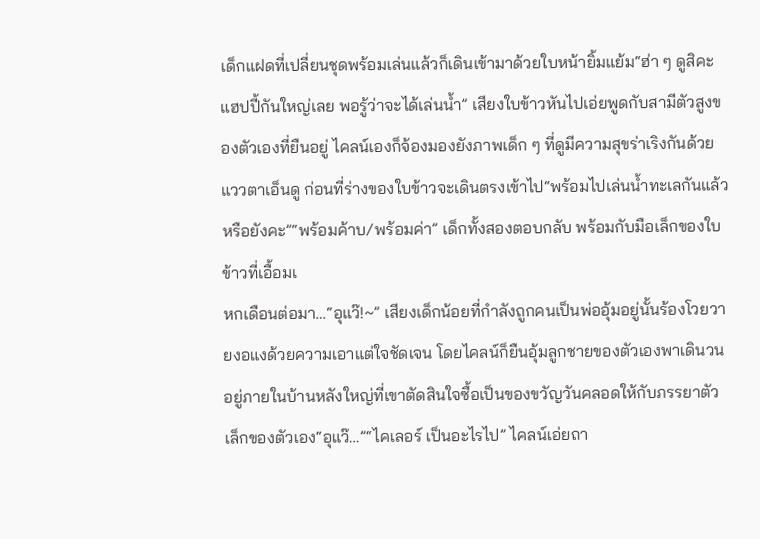เด็กแฝดที่เปลี่ยนชุดพร้อมเล่นแล้วก็เดินเข้ามาด้วยใบหน้ายิ้มแย้ม“ฮ่า ๆ ดูสิคะ แฮปปี้กันใหญ่เลย พอรู้ว่าจะได้เล่นน้ำ” เสียงใบข้าวหันไปเอ่ยพูดกับสามีตัวสูงของตัวเองที่ยืนอยู่ ไคลน์เองก็จ้องมองยังภาพเด็ก ๆ ที่ดูมีความสุขร่าเริงกันด้วยแววตาเอ็นดู ก่อนที่ร่างของใบข้าวจะเดินตรงเข้าไป“พร้อมไปเล่นน้ำทะเลกันแล้วหรือยังคะ”“พร้อมค้าบ/พร้อมค่า” เด็กทั้งสองตอบกลับ พร้อมกับมือเล็กของใบข้าวที่เอื้อมเ
หกเดือนต่อมา…“อุแว๊!~” เสียงเด็กน้อยที่กำลังถูกคนเป็นพ่ออุ้มอยู่นั้นร้องโวยวายงอแงด้วยความเอาแต่ใจชัดเจน โดยไคลน์ก็ยืนอุ้มลูกชายของตัวเองพาเดินวนอยู่ภายในบ้านหลังใหญ่ที่เขาตัดสินใจซื้อเป็นของขวัญวันคลอดให้กับภรรยาตัวเล็กของตัวเอง“อุแว๊…”“ไคเลอร์ เป็นอะไรไป” ไคลน์เอ่ยถา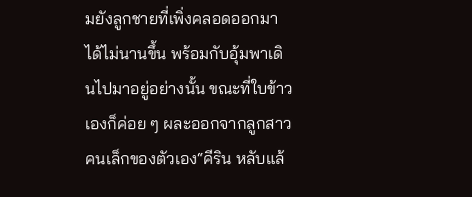มยังลูกชายที่เพิ่งคลอดออกมาได้ไม่นานขึ้น พร้อมกับอุ้มพาเดินไปมาอยู่อย่างนั้น ขณะที่ใบข้าวเองก็ค่อย ๆ ผละออกจากลูกสาวคนเล็กของตัวเอง“คีริน หลับแล้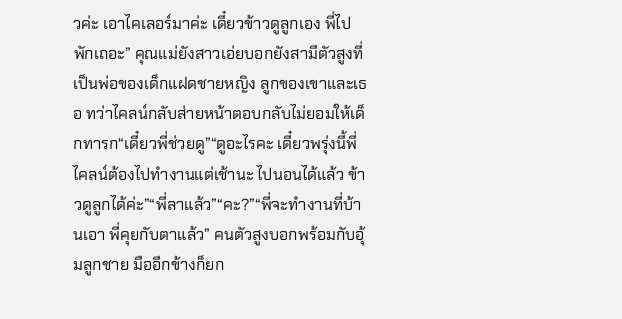วค่ะ เอาไคเลอร์มาค่ะ เดี๋ยวข้าวดูลูกเอง พี่ไปพักเถอะ” คุณแม่ยังสาวเอ่ยบอกยังสามีตัวสูงที่เป็นพ่อของเด็กแฝดชายหญิง ลูกของเขาและเธอ ทว่าไคลน์กลับส่ายหน้าตอบกลับไม่ยอมให้เด็กทารก“เดี๋ยวพี่ช่วยดู”“ดูอะไรคะ เดี๋ยวพรุ่งนี้พี่ไคลน์ต้องไปทำงานแต่เช้านะ ไปนอนได้แล้ว ข้าวดูลูกได้ค่ะ”“พี่ลาแล้ว”“คะ?”“พี่จะทำงานที่บ้านเอา พี่คุยกับตาแล้ว” คนตัวสูงบอกพร้อมกับอุ้มลูกชาย มืออีกข้างก็ยก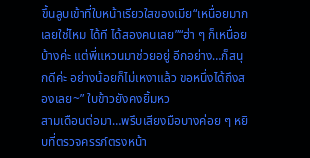ขึ้นลูบเข้าที่ใบหน้าเรียวใสของเมีย“เหนื่อยมากเลยใช่ไหม ได้ที ได้สองคนเลย”“ฮ่า ๆ ก็เหนื่อยบ้างค่ะ แต่พี่แหวนมาช่วยอยู่ อีกอย่าง…ก็สนุกดีค่ะ อย่างน้อยก็ไม่เหงาแล้ว ขอหนึ่งได้ถึงสองเลย~” ใบข้าวยังคงยิ้มหว
สามเดือนต่อมา…พรึบเสียงมือบางค่อย ๆ หยิบที่ตรวจครรภ์ตรงหน้า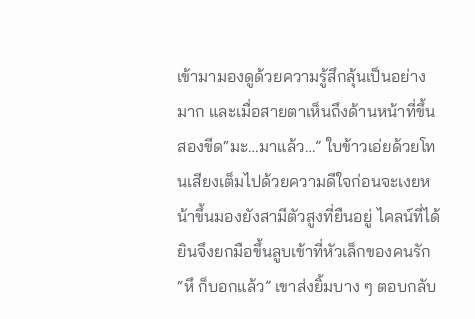เข้ามามองดูด้วยความรู้สึกลุ้นเป็นอย่างมาก และเมื่อสายตาเห็นถึงด้านหน้าที่ขึ้นสองขีด“มะ…มาแล้ว…” ใบข้าวเอ่ยด้วยโทนเสียงเต็มไปด้วยความดีใจก่อนจะเงยหน้าขึ้นมองยังสามีตัวสูงที่ยืนอยู่ ไคลน์ที่ได้ยินจึงยกมือขึ้นลูบเข้าที่หัวเล็กของคนรัก“หึ ก็บอกแล้ว” เขาส่งยิ้มบาง ๆ ตอบกลับ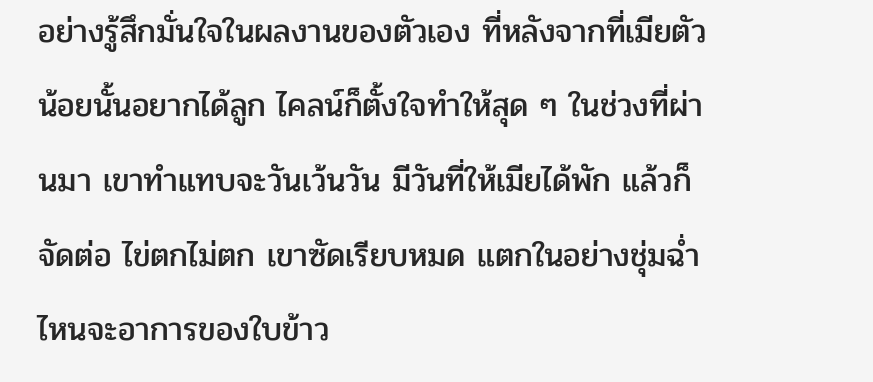อย่างรู้สึกมั่นใจในผลงานของตัวเอง ที่หลังจากที่เมียตัวน้อยนั้นอยากได้ลูก ไคลน์ก็ตั้งใจทำให้สุด ๆ ในช่วงที่ผ่านมา เขาทำแทบจะวันเว้นวัน มีวันที่ให้เมียได้พัก แล้วก็จัดต่อ ไข่ตกไม่ตก เขาซัดเรียบหมด แตกในอย่างชุ่มฉ่ำ ไหนจะอาการของใบข้าว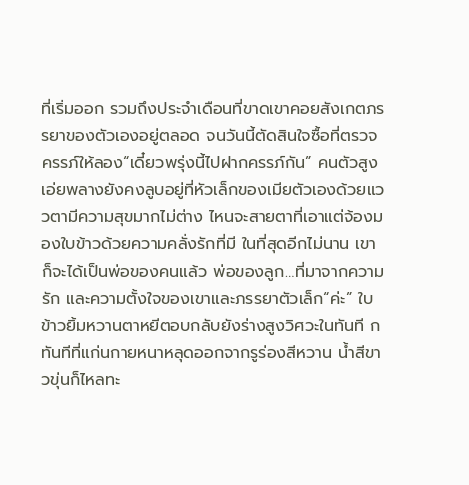ที่เริ่มออก รวมถึงประจำเดือนที่ขาดเขาคอยสังเกตภรรยาของตัวเองอยู่ตลอด จนวันนี้ตัดสินใจซื้อที่ตรวจครรภ์ให้ลอง“เดี๋ยวพรุ่งนี้ไปฝากครรภ์กัน” คนตัวสูงเอ่ยพลางยังคงลูบอยู่ที่หัวเล็กของเมียตัวเองด้วยแววตามีความสุขมากไม่ต่าง ไหนจะสายตาที่เอาแต่จ้องมองใบข้าวด้วยความคลั่งรักที่มี ในที่สุดอีกไม่นาน เขาก็จะได้เป็นพ่อของคนแล้ว พ่อของลูก…ที่มาจากความรัก และความตั้งใจของเขาและภรรยาตัวเล็ก“ค่ะ” ใบข้าวยิ้มหวานตาหยีตอบกลับยังร่างสูงวิศวะในทันที ก
ทันทีที่แก่นกายหนาหลุดออกจากรูร่องสีหวาน น้ำสีขาวขุ่นก็ไหลทะ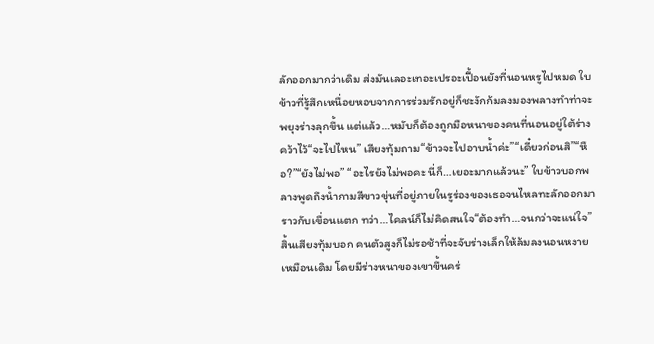ลักออกมากว่าเดิม ส่งมันเลอะเทอะเปรอะเปื้อนยังที่นอนหรูไปหมด ใบข้าวที่รู้สึกเหนื่อยหอบจากการร่วมรักอยู่ก็ชะงักก้มลงมองพลางทำท่าจะพยุงร่างลุกขึ้น แต่แล้ว…หมับก็ต้องถูกมือหนาของคนที่นอนอยู่ใต้ร่างคว้าไว้“จะไปไหน” เสียงทุ้มถาม“ข้าวจะไปอาบน้ำค่ะ”“เดี๋ยวก่อนสิ”“หือ?”“ยังไม่พอ” “อะไรยังไม่พอคะ นี่ก็…เยอะมากแล้วนะ” ใบข้าวบอกพลางพูดถึงน้ำกามสีขาวขุ่นที่อยู่ภายในรูร่องของเธอจนไหลทะลักออกมาราวกับเขื่อนแตก ทว่า…ไคลน์ก็ไม่คิดสนใจ“ต้องทำ…จนกว่าจะแน่ใจ” สิ้นเสียงทุ้มบอก คนตัวสูงก็ไม่รอช้าที่จะจับร่างเล็กให้ล้มลงนอนหงายเหมือนเดิม โดยมีร่างหนาของเขาขึ้นคร่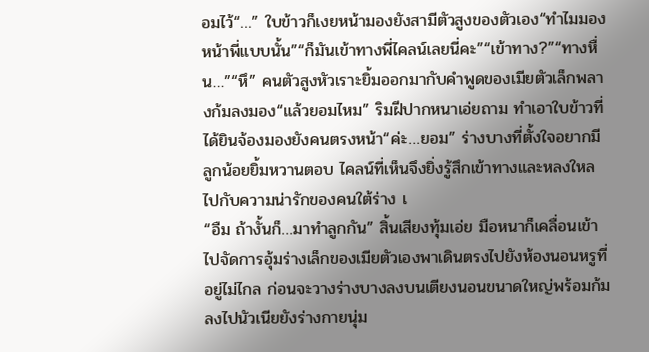อมไว้“…” ใบข้าวก็เงยหน้ามองยังสามีตัวสูงของตัวเอง“ทำไมมองหน้าพี่แบบนั้น”“ก็มันเข้าทางพี่ไคลน์เลยนี่คะ”“เข้าทาง?”“ทางหื่น…”“หึ” คนตัวสูงหัวเราะยิ้มออกมากับคำพูดของเมียตัวเล็กพลางก้มลงมอง“แล้วยอมไหม” ริมฝีปากหนาเอ่ยถาม ทำเอาใบข้าวที่ได้ยินจ้องมองยังคนตรงหน้า“ค่ะ…ยอม” ร่างบางที่ตั้งใจอยากมีลูกน้อยยิ้มหวานตอบ ไคลน์ที่เห็นจึงยิ่งรู้สึกเข้าทางและหลงใหลไปกับความน่ารักของคนใต้ร่าง เ
“อืม ถ้างั้นก็…มาทำลูกกัน” สิ้นเสียงทุ้มเอ่ย มือหนาก็เคลื่อนเข้าไปจัดการอุ้มร่างเล็กของเมียตัวเองพาเดินตรงไปยังห้องนอนหรูที่อยู่ไม่ไกล ก่อนจะวางร่างบางลงบนเตียงนอนขนาดใหญ่พร้อมก้มลงไปนัวเนียยังร่างกายนุ่ม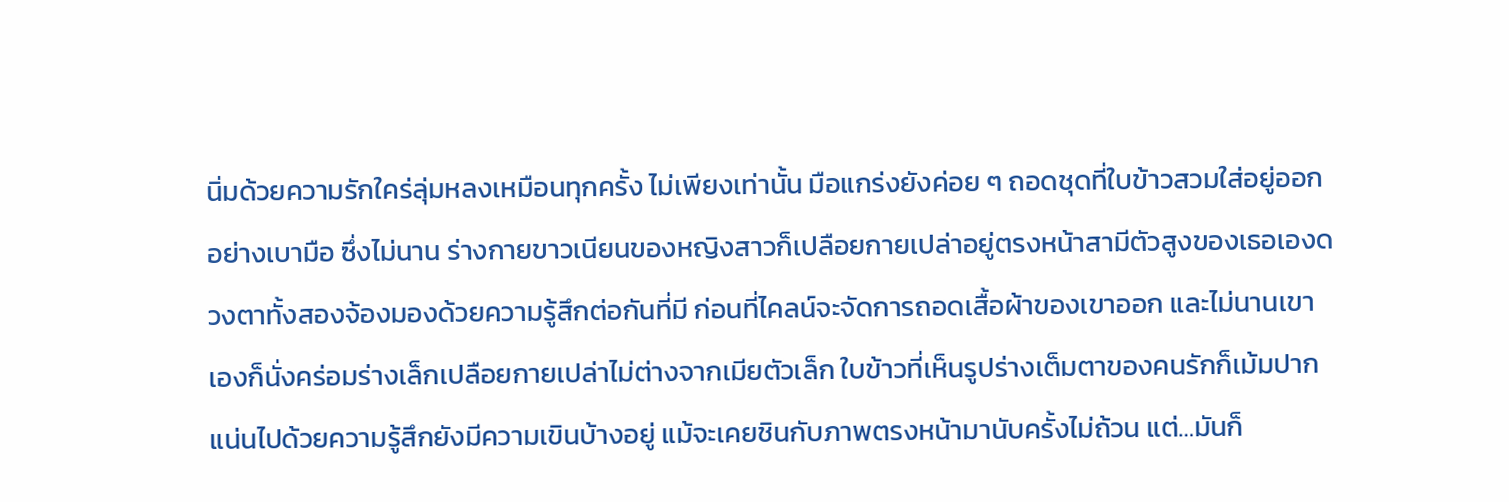นิ่มด้วยความรักใคร่ลุ่มหลงเหมือนทุกครั้ง ไม่เพียงเท่านั้น มือแกร่งยังค่อย ๆ ถอดชุดที่ใบข้าวสวมใส่อยู่ออกอย่างเบามือ ซึ่งไม่นาน ร่างกายขาวเนียนของหญิงสาวก็เปลือยกายเปล่าอยู่ตรงหน้าสามีตัวสูงของเธอเองดวงตาทั้งสองจ้องมองด้วยความรู้สึกต่อกันที่มี ก่อนที่ไคลน์จะจัดการถอดเสื้อผ้าของเขาออก และไม่นานเขาเองก็นั่งคร่อมร่างเล็กเปลือยกายเปล่าไม่ต่างจากเมียตัวเล็ก ใบข้าวที่เห็นรูปร่างเต็มตาของคนรักก็เม้มปากแน่นไปด้วยความรู้สึกยังมีความเขินบ้างอยู่ แม้จะเคยชินกับภาพตรงหน้ามานับครั้งไม่ถ้วน แต่…มันก็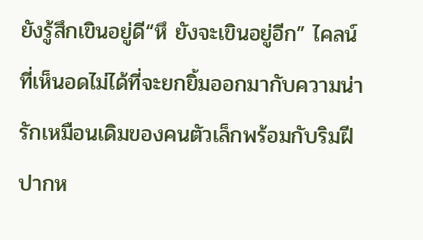ยังรู้สึกเขินอยู่ดี“หึ ยังจะเขินอยู่อีก” ไคลน์ที่เห็นอดไม่ได้ที่จะยกยิ้มออกมากับความน่ารักเหมือนเดิมของคนตัวเล็กพร้อมกับริมฝีปากห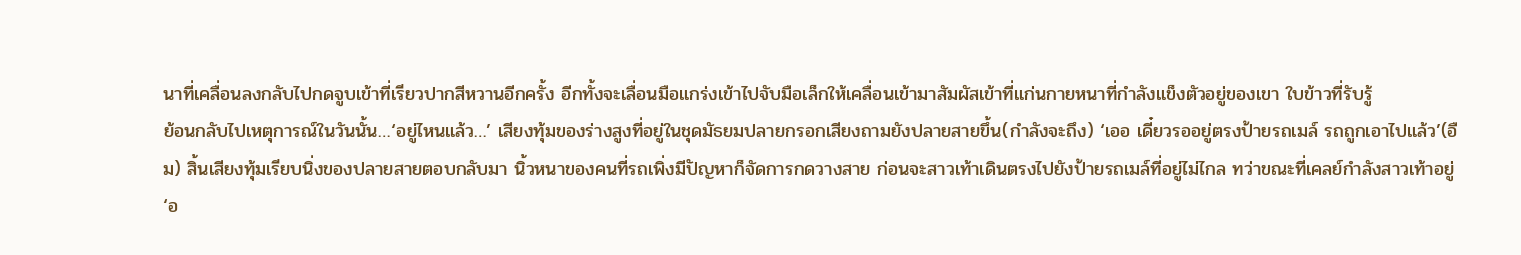นาที่เคลื่อนลงกลับไปกดจูบเข้าที่เรียวปากสีหวานอีกครั้ง อีกทั้งจะเลื่อนมือแกร่งเข้าไปจับมือเล็กให้เคลื่อนเข้ามาสัมผัสเข้าที่แก่นกายหนาที่กำลังแข็งตัวอยู่ของเขา ใบข้าวที่รับรู้
ย้อนกลับไปเหตุการณ์ในวันนั้น…‘อยู่ไหนแล้ว…’ เสียงทุ้มของร่างสูงที่อยู่ในชุดมัธยมปลายกรอกเสียงถามยังปลายสายขึ้น(กำลังจะถึง) ‘เออ เดี๋ยวรออยู่ตรงป้ายรถเมล์ รถถูกเอาไปแล้ว’(อืม) สิ้นเสียงทุ้มเรียบนิ่งของปลายสายตอบกลับมา นิ้วหนาของคนที่รถเพิ่งมีปัญหาก็จัดการกดวางสาย ก่อนจะสาวเท้าเดินตรงไปยังป้ายรถเมล์ที่อยู่ไม่ไกล ทว่าขณะที่เคลย์กำลังสาวเท้าอยู่ ‘อ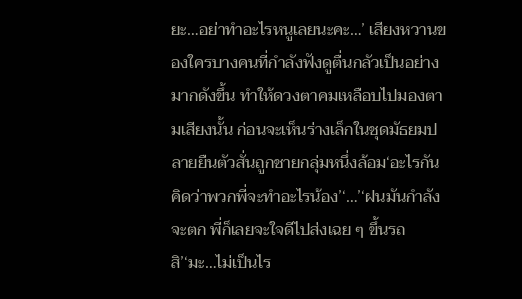ยะ…อย่าทำอะไรหนูเลยนะคะ…’ เสียงหวานของใครบางคนที่กำลังฟังดูตื่นกลัวเป็นอย่างมากดังขึ้น ทำให้ดวงตาคมเหลือบไปมองตามเสียงนั้น ก่อนจะเห็นร่างเล็กในชุดมัธยมปลายยืนตัวสั่นถูกชายกลุ่มหนึ่งล้อม‘อะไรกัน คิดว่าพวกพี่จะทำอะไรน้อง’‘…’‘ฝนมันกำลังจะตก พี่ก็เลยจะใจดีไปส่งเฉย ๆ ขึ้นรถสิ’‘มะ…ไม่เป็นไร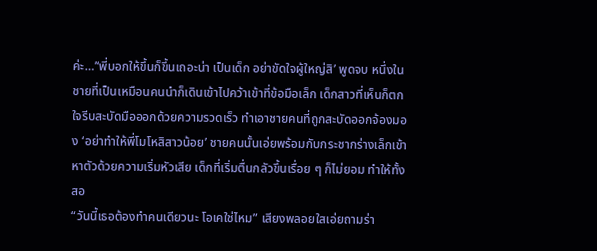ค่ะ…’‘พี่บอกให้ขึ้นก็ขึ้นเถอะน่า เป็นเด็ก อย่าขัดใจผู้ใหญ่สิ’ พูดจบ หนึ่งในชายที่เป็นเหมือนคนนำก็เดินเข้าไปคว้าเข้าที่ข้อมือเล็ก เด็กสาวที่เห็นก็ตกใจรีบสะบัดมือออกด้วยความรวดเร็ว ทำเอาชายคนที่ถูกสะบัดออกจ้องมอง ‘อย่าทำให้พี่โมโหสิสาวน้อย’ ชายคนนั้นเอ่ยพร้อมกับกระชากร่างเล็กเข้าหาตัวด้วยความเริ่มหัวเสีย เด็กที่เริ่มตื่นกลัวขึ้นเรื่อย ๆ ก็ไม่ยอม ทำให้ทั้งสอ
“วันนี้เธอต้องทำคนเดียวนะ โอเคใช่ไหม” เสียงพลอยใสเอ่ยถามร่า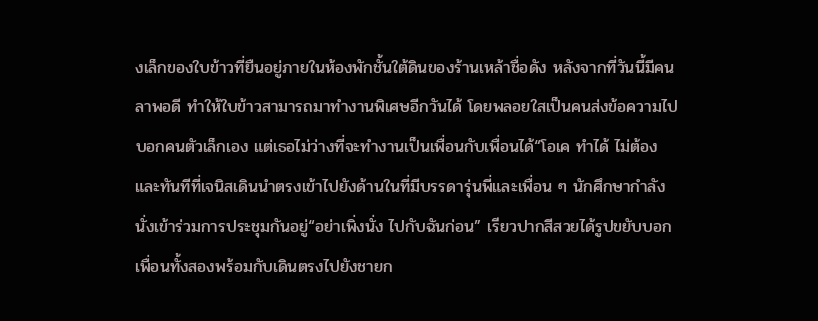งเล็กของใบข้าวที่ยืนอยู่ภายในห้องพักชั้นใต้ดินของร้านเหล้าชื่อดัง หลังจากที่วันนี้มีคนลาพอดี ทำให้ใบข้าวสามารถมาทำงานพิเศษอีกวันได้ โดยพลอยใสเป็นคนส่งข้อความไปบอกคนตัวเล็กเอง แต่เธอไม่ว่างที่จะทำงานเป็นเพื่อนกับเพื่อนได้“โอเค ทำได้ ไม่ต้อง
และทันทีที่เจนิสเดินนำตรงเข้าไปยังด้านในที่มีบรรดารุ่นพี่และเพื่อน ๆ นักศึกษากำลังนั่งเข้าร่วมการประชุมกันอยู่“อย่าเพิ่งนั่ง ไปกับฉันก่อน” เรียวปากสีสวยได้รูปขยับบอกเพื่อนทั้งสองพร้อมกับเดินตรงไปยังชายก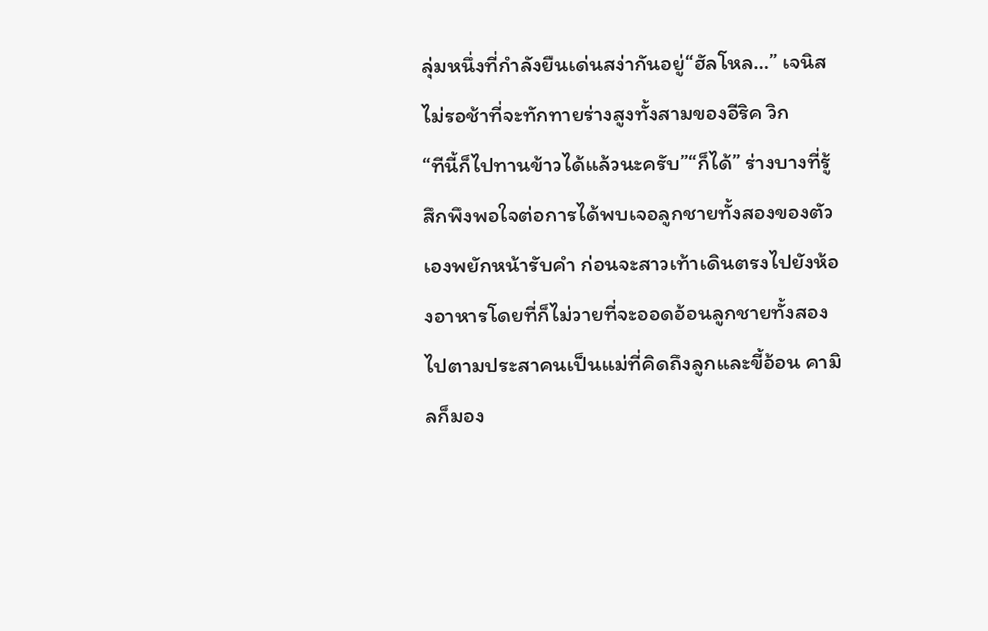ลุ่มหนึ่งที่กำลังยืนเด่นสง่ากันอยู่“ฮัลโหล…” เจนิสไม่รอช้าที่จะทักทายร่างสูงทั้งสามของอีริค วิก
“ทีนี้ก็ไปทานข้าวได้แล้วนะครับ”“ก็ได้” ร่างบางที่รู้สึกพึงพอใจต่อการได้พบเจอลูกชายทั้งสองของตัวเองพยักหน้ารับคำ ก่อนจะสาวเท้าเดินตรงไปยังห้องอาหารโดยที่ก็ไม่วายที่จะออดอ้อนลูกชายทั้งสองไปตามประสาคนเป็นแม่ที่คิดถึงลูกและขี้อ้อน คามิลก็มอง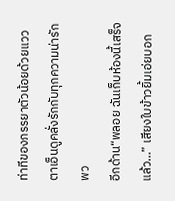ท่าทีของภรรยาตัวน้อยด้วยแววตาเอ็นดูคลั่งรักกับทุกความน่ารักพว
อีกด้าน“พลอย ฉันเก็บห้องนี้เสร็จแล้ว…” เสียงใบข้าวยิ้มเอ่ยบอก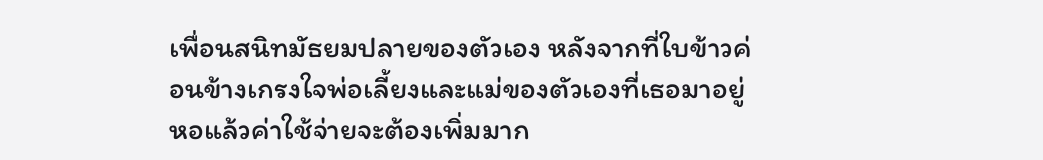เพื่อนสนิทมัธยมปลายของตัวเอง หลังจากที่ใบข้าวค่อนข้างเกรงใจพ่อเลี้ยงและแม่ของตัวเองที่เธอมาอยู่หอแล้วค่าใช้จ่ายจะต้องเพิ่มมาก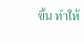ขึ้น ทำให้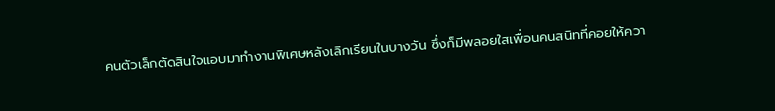คนตัวเล็กตัดสินใจแอบมาทำงานพิเศษหลังเลิกเรียนในบางวัน ซึ่งก็มีพลอยใสเพื่อนคนสนิทที่คอยให้ควา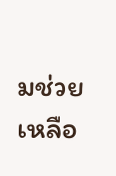มช่วยเหลือ